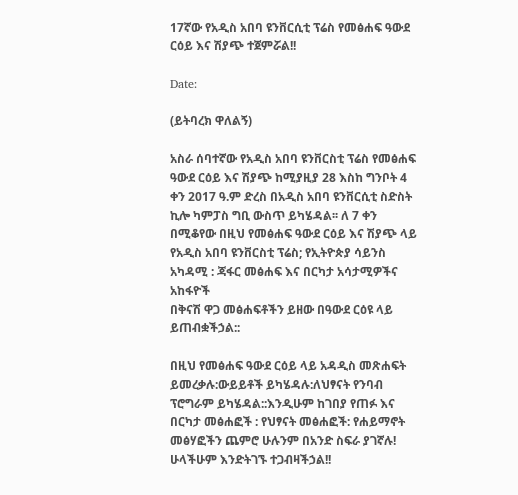17ኛው የአዲስ አበባ ዩንቨርሲቲ ፕሬስ የመፅሐፍ ዓውደ ርዕይ እና ሽያጭ ተጀምሯል!!

Date:

(ይትባረክ ዋለልኝ)

አስራ ሰባተኛው የአዲስ አበባ ዩንቨርስቲ ፕሬስ የመፅሐፍ ዓውደ ርዕይ እና ሽያጭ ከሚያዚያ 28 እስከ ግንቦት 4 ቀን 2017 ዓ.ም ድረስ በአዲስ አበባ ዩንቨርሲቲ ስድስት ኪሎ ካምፓስ ግቢ ውስጥ ይካሄዳል፡፡ ለ 7 ቀን በሚቆየው በዚህ የመፅሐፍ ዓውደ ርዕይ እና ሽያጭ ላይ የአዲስ አበባ ዩንቨርስቲ ፕሬስ; የኢትዮጵያ ሳይንስ አካዳሚ : ጃፋር መፅሐፍ እና በርካታ አሳታሚዎችና አከፋዮች
በቅናሽ ዋጋ መፅሐፍቶችን ይዘው በዓውደ ርዕዩ ላይ ይጠብቋችኃል::

በዚህ የመፅሐፍ ዓውደ ርዕይ ላይ አዳዲስ መጽሐፍት ይመረቃሉ:ውይይቶች ይካሄዳሉ:ለህፃናት የንባብ ፕሮግራም ይካሄዳል::እንዲሁም ከገበያ የጠፉ እና በርካታ መፅሐፎች : የህፃናት መፅሐፎች: የሐይማኖት መፅሃፎችን ጨምሮ ሁሉንም በአንድ ስፍራ ያገኛሉ! ሁላችሁም እንድትገኙ ተጋብዛችኃል!!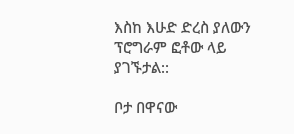እስከ እሁድ ድረስ ያለውን ፕሮግራም ፎቶው ላይ ያገኙታል::

ቦታ በዋናው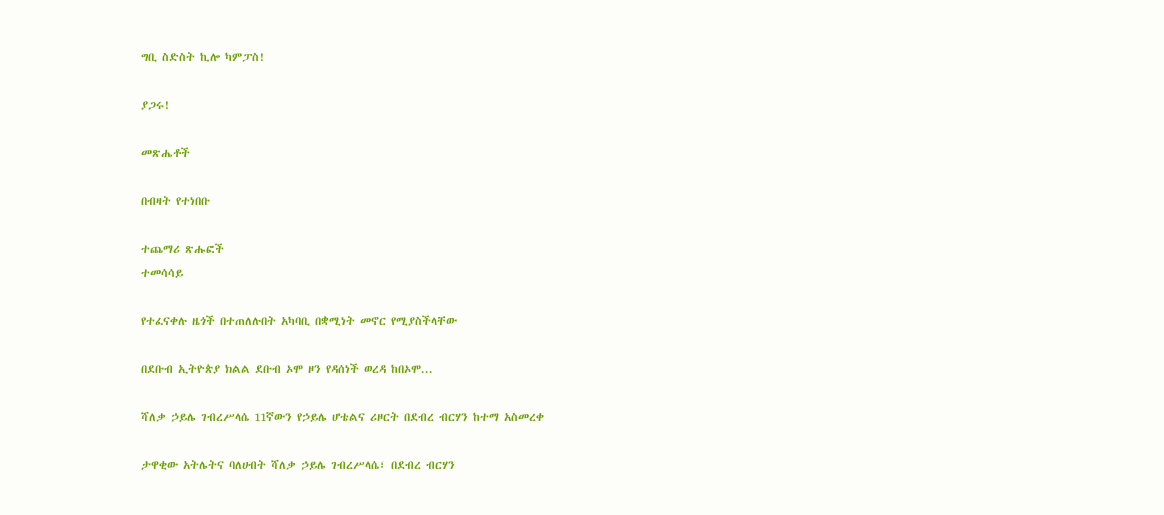ግቢ ስድስት ኪሎ ካምፓስ!

ያጋሩ!

መጽሔቶች

በብዛት የተነበቡ

ተጨማሪ ጽሑፎች
ተመሳሳይ

የተፈናቀሉ ዜጎች በተጠለሉበት አካባቢ በቋሚነት መኖር የሚያስችላቸው

በደቡብ ኢትዮጵያ ክልል ደቡብ ኦሞ ዞን የዳሰነች ወረዳ ከበኦሞ...

ሻለቃ ኃይሌ ገብረሥላሴ 11ኛውን የኃይሌ ሆቴልና ሪዞርት በደብረ ብርሃን ከተማ አስመረቀ

ታዋቂው አትሌትና ባለሀብት ሻለቃ ኃይሌ ገብረሥላሴ፣ በደብረ ብርሃን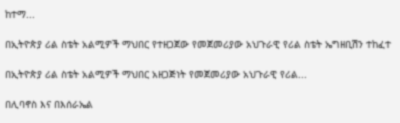ከተማ...

በኢትዮጵያ ሪል ስቴት አልሚዎች ማህበር የተዘጋጀው የመጀመሪያው አህጉራዊ የሪል ስቴት ኤግዘቢሽን ተከፈተ

በኢትዮጵያ ሪል ስቴት አልሚዎች ማህበር አዘጋጅነት የመጀመሪያው አህጉራዊ የሪል...

በሊባኖስ እና በእሰራኤል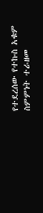የተደረሰው የተኩስ አቁም ስምምነት ተራዘመ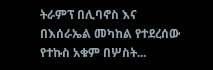ትራምፕ በሊባኖስ እና በእሰራኤል መካከል የተደረሰው የተኩስ አቁም በሦስት...